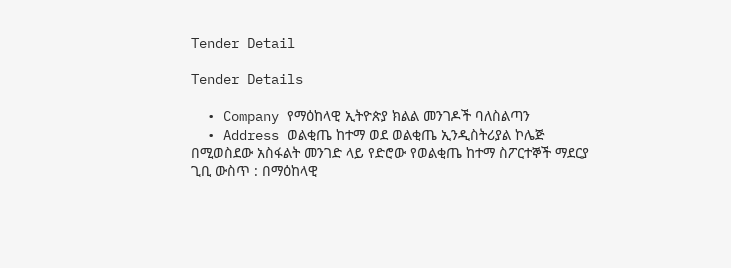Tender Detail

Tender Details

  • Company የማዕከላዊ ኢትዮጵያ ክልል መንገዶች ባለስልጣን
  • Address ወልቂጤ ከተማ ወደ ወልቂጤ ኢንዲስትሪያል ኮሌጅ በሚወስደው አስፋልት መንገድ ላይ የድሮው የወልቂጤ ከተማ ስፖርተኞች ማደርያ ጊቢ ውስጥ : በማዕከላዊ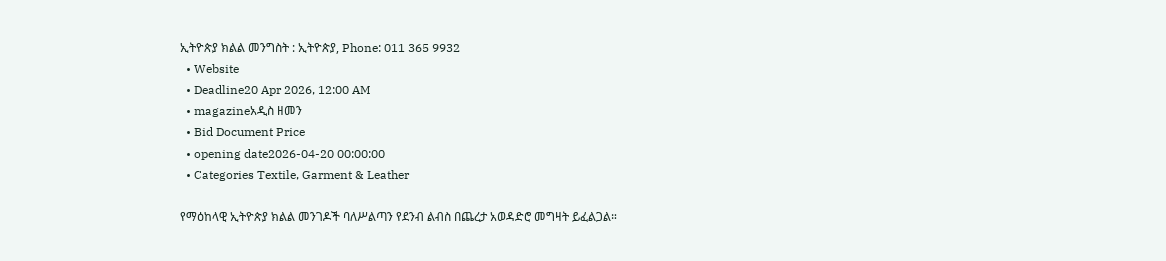ኢትዮጵያ ክልል መንግስት : ኢትዮጵያ, Phone: 011 365 9932
  • Website
  • Deadline20 Apr 2026, 12:00 AM
  • magazineአዲስ ዘመን
  • Bid Document Price
  • opening date2026-04-20 00:00:00
  • Categories Textile, Garment & Leather

የማዕከላዊ ኢትዮጵያ ክልል መንገዶች ባለሥልጣን የደንብ ልብስ በጨረታ አወዳድሮ መግዛት ይፈልጋል።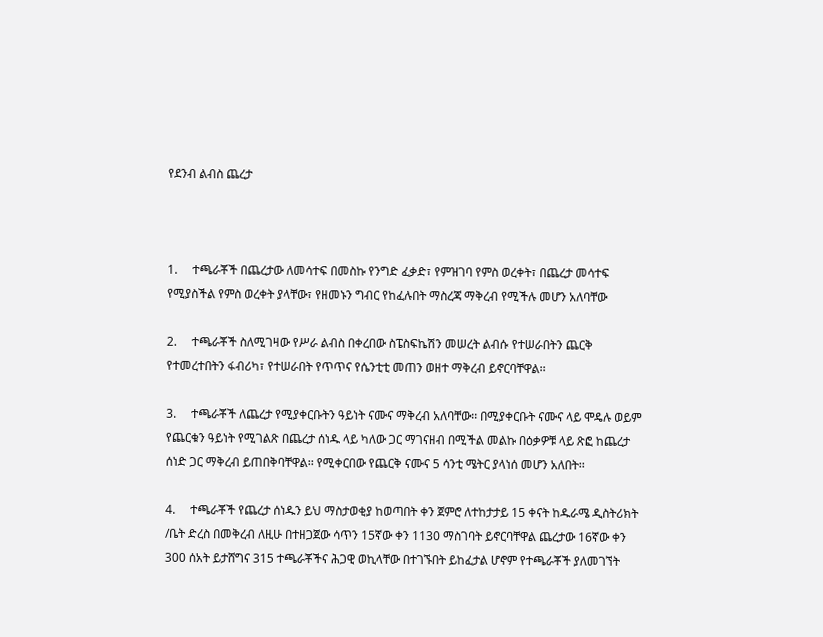የደንብ ልብስ ጨረታ



1.     ተጫራቾች በጨረታው ለመሳተፍ በመስኩ የንግድ ፈቃድ፣ የምዝገባ የምስ ወረቀት፣ በጨረታ መሳተፍ የሚያስችል የምስ ወረቀት ያላቸው፣ የዘመኑን ግብር የከፈሉበት ማስረጃ ማቅረብ የሚችሉ መሆን አለባቸው

2.     ተጫራቾች ስለሚገዛው የሥራ ልብስ በቀረበው ስፔስፍኬሽን መሠረት ልብሱ የተሠራበትን ጨርቅ የተመረተበትን ፋብሪካ፣ የተሠራበት የጥጥና የሴንቲቲ መጠን ወዘተ ማቅረብ ይኖርባቸዋል፡፡

3.     ተጫራቾች ለጨረታ የሚያቀርቡትን ዓይነት ናሙና ማቅረብ አለባቸው፡፡ በሚያቀርቡት ናሙና ላይ ሞዴሉ ወይም የጨርቁን ዓይነት የሚገልጽ በጨረታ ሰነዱ ላይ ካለው ጋር ማገናዘብ በሚችል መልኩ በዕቃዎቹ ላይ ጽፎ ከጨረታ ሰነድ ጋር ማቅረብ ይጠበቅባቸዋል፡፡ የሚቀርበው የጨርቅ ናሙና 5 ሳንቲ ሜትር ያላነሰ መሆን አለበት፡፡

4.     ተጫራቾች የጨረታ ሰነዱን ይህ ማስታወቂያ ከወጣበት ቀን ጀምሮ ለተከታታይ 15 ቀናት ከዱራሜ ዲስትሪክት /ቤት ድረስ በመቅረብ ለዚሁ በተዘጋጀው ሳጥን 15ኛው ቀን 1130 ማስገባት ይኖርባቸዋል ጨረታው 16ኛው ቀን 300 ሰአት ይታሸግና 315 ተጫራቾችና ሕጋዊ ወኪላቸው በተገኙበት ይከፈታል ሆኖም የተጫራቾች ያለመገኘት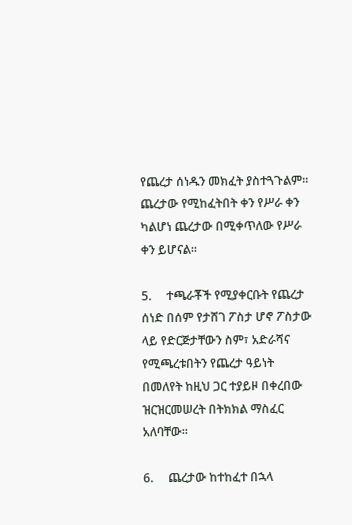የጨረታ ሰነዱን መክፈት ያስተጓጉልም፡፡ ጨረታው የሚከፈትበት ቀን የሥራ ቀን ካልሆነ ጨረታው በሚቀጥለው የሥራ ቀን ይሆናል፡፡

5.     ተጫራቾች የሚያቀርቡት የጨረታ ሰነድ በሰም የታሸገ ፖስታ ሆኖ ፖስታው ላይ የድርጅታቸውን ስም፣ አድራሻና የሚጫረቱበትን የጨረታ ዓይነት በመለየት ከዚህ ጋር ተያይዞ በቀረበው ዝርዝርመሠረት በትክክል ማስፈር አለባቸው፡፡

6.     ጨረታው ከተከፈተ በኋላ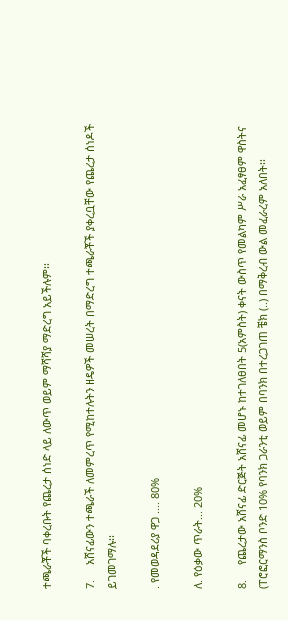ተጫራቾች ባቀረቡት የጨረታ ሰነድ ላይ ለውጥ ወይም ማሻሻያ ማድረግ አይችሉም፡፡

7.     አሸናፊውን ተጫራች ለመምረጥ የሚከተሉትን ዘዴዎች መሠረት በማድረግ ተጫራቾች ያቀረቧቸው የጨረታ ሰነዶች ይገመገማሉ፡፡

. የመወዳደሪያ ዋጋ .... 80%

ለ. የዕቃው ጥራት... 20%

8.     የጨረታው አሸናፊ ድርጅት አሸናፊ መሆኑ ከተገለፀበት 5(አምስት) ቀናት ውስጥ የመልካም ሥራ አፈፃፀም ዋስትና (ፐሮፎርማንስ ቦንድ 10% የባንክ ጋራንቲ ወይም በባንክ በተረጋገጠ ቼክ (..) በማቅረብ ውል መፈራረም አለበት፡፡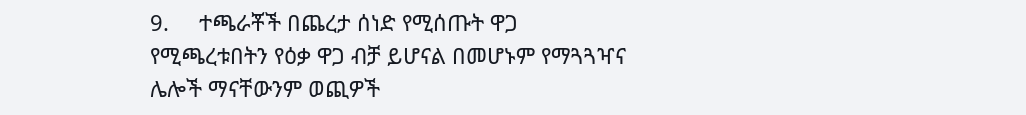9.     ተጫራቾች በጨረታ ሰነድ የሚሰጡት ዋጋ የሚጫረቱበትን የዕቃ ዋጋ ብቻ ይሆናል በመሆኑም የማጓጓዣና ሌሎች ማናቸውንም ወጪዎች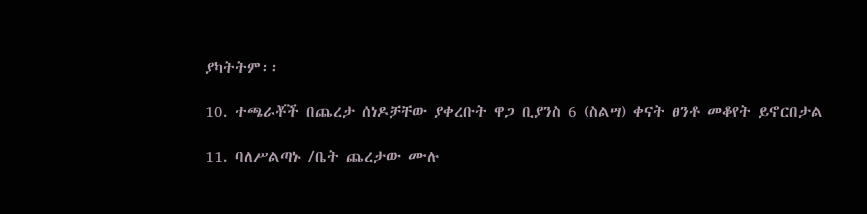ያካትትም፡፡

10. ተጫራቾች በጨረታ ሰነዶቻቸው ያቀረቡት ዋጋ ቢያንስ 6 (ስልሣ) ቀናት ፀንቶ መቆየት ይኖርበታል

11. ባለሥልጣኑ /ቤት ጨረታው ሙሉ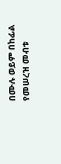በሙሉ ወይም በከፊል የመሠረዝ መብቱ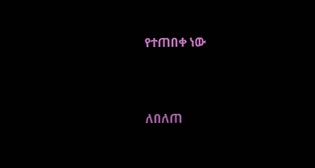የተጠበቀ ነው



ለበለጠ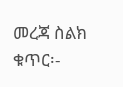መረጃ ስልክ ቁጥር፡-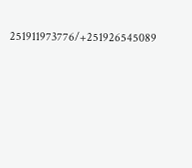251911973776/+251926545089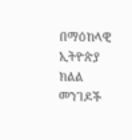በማዕከላዊ ኢትዮጵያ ክልል መንገዶች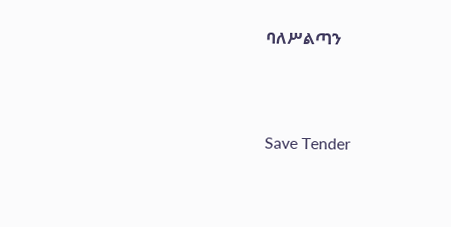ባለሥልጣን





Save Tender